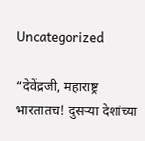Uncategorized

“देवेंद्रजी, महाराष्ट्र भारतातच! दुसऱ्या देशांच्या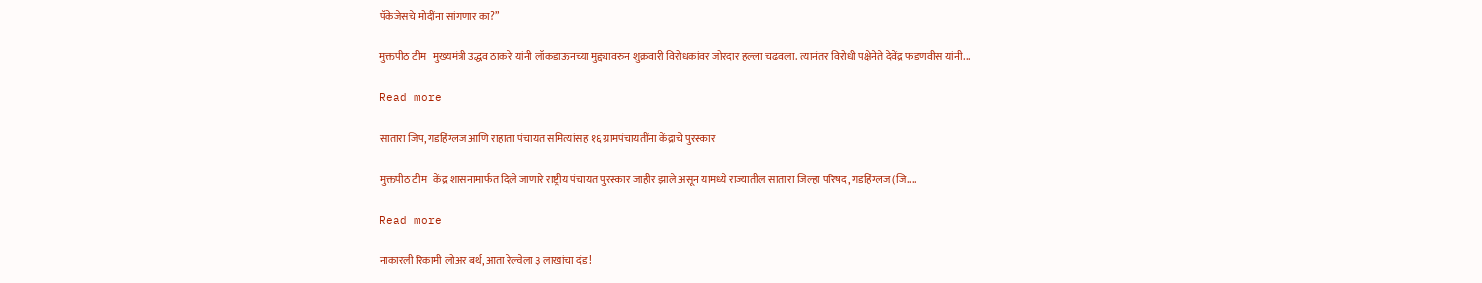पॅकेजेसचे मोदींना सांगणार का?”

मुक्तपीठ टीम   मुख्यमंत्री उद्धव ठाकरे यांनी लॉकडाऊनच्या मुद्द्यावरुन शुक्रवारी विरोधकांवर जोरदार हल्ला चढवला. त्यानंतर विरोधी पक्षेनेते देवेंद्र फडणवीस यांनी...

Read more

सातारा जिप, गडहिंग्लज आणि राहाता पंचायत समित्यांसह १६ ग्रामपंचायतींना केंद्राचे पुरस्कार

मुक्तपीठ टीम   केंद्र शासनामार्फत दिले जाणारे राष्ट्रीय पंचायत पुरस्कार जाहीर झाले असून यामध्ये राज्यातील सातारा जिल्हा परिषद, गडहिंग्लज (जि....

Read more

नाकारली रिकामी लोअर बर्थ, आता रेल्वेला ३ लाखांचा दंड!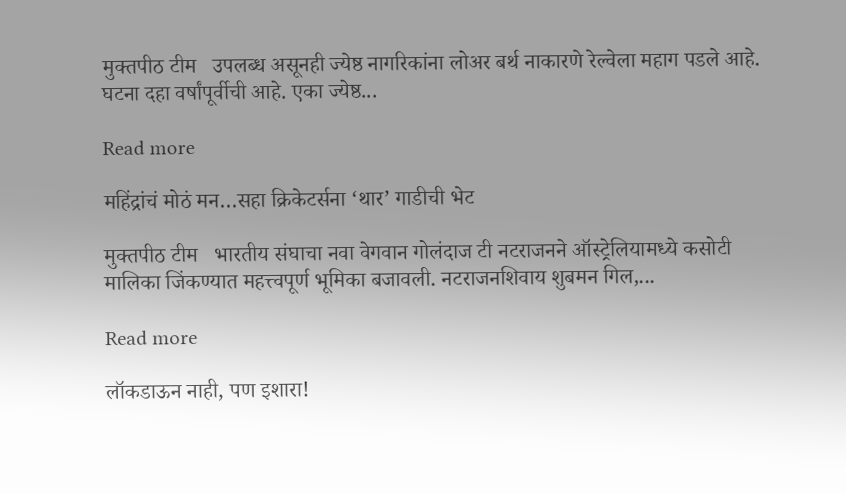मुक्तपीठ टीम   उपलब्ध असूनही ज्येष्ठ नागरिकांना लोअर बर्थ नाकारणे रेल्वेला महाग पडले आहे. घटना दहा वर्षांपूर्वीची आहे. एका ज्येष्ठ...

Read more

महिंद्रांचं मोठं मन…सहा क्रिकेटर्सना ‘थार’ गाडीची भेट

मुक्तपीठ टीम   भारतीय संघाचा नवा वेगवान गोलंदाज टी नटराजनने ऑस्ट्रेलियामध्ये कसोटी मालिका जिंकण्यात महत्त्वपूर्ण भूमिका बजावली. नटराजनशिवाय शुबमन गिल,...

Read more

लॉकडाऊन नाही, पण इशारा!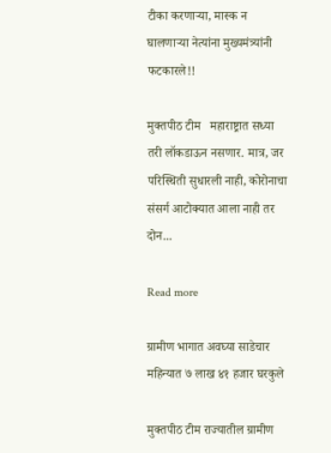टीका करणाऱ्या, मास्क न घालणाऱ्या नेत्यांना मुख्यमंत्र्यांनी फटकारले!!

मुक्तपीठ टीम   महाराष्ट्रात सध्या तरी लॉकडाऊन नसणार. मात्र, जर परिस्थिती सुधारली नाही, कोरोनाचा संसर्ग आटोक्यात आला नाही तर दोन...

Read more

ग्रामीण भागात अवघ्या साडेचार महिन्यात ७ लाख ४१ हजार घरकुले

मुक्तपीठ टीम राज्यातील ग्रामीण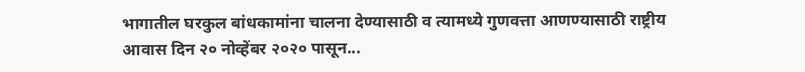भागातील घरकुल बांधकामांना चालना देण्यासाठी व त्यामध्ये गुणवत्ता आणण्यासाठी राष्ट्रीय आवास दिन २० नोव्हेंबर २०२० पासून...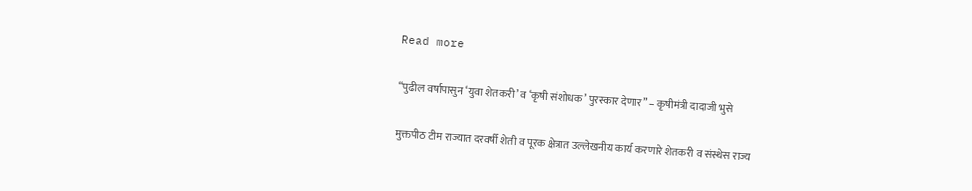Read more

“पुढील वर्षापासुन ‘युवा शेतकरी’ व ‘कृषी संशोधक’ पुरस्कार देणार” – कृषीमंत्री दादाजी भुसे

मुक्तपीठ टीम राज्यात दरवर्षी शेती व पूरक क्षेत्रात उल्लेखनीय कार्य करणारे शेतकरी व संस्थेस राज्य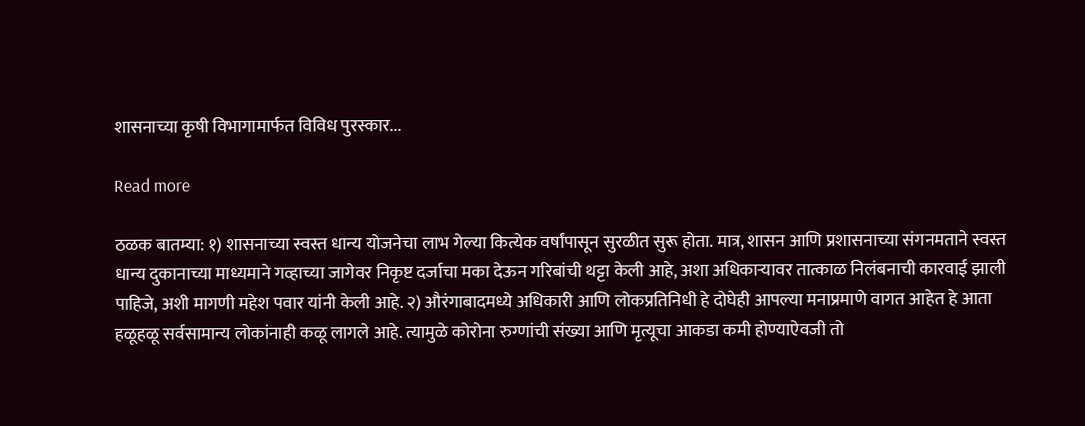शासनाच्या कृषी विभागामार्फत विविध पुरस्कार...

Read more

ठळक बातम्या: १) शासनाच्या स्वस्त धान्य योजनेचा लाभ गेल्या कित्येक वर्षांपासून सुरळीत सुरू होता. मात्र, शासन आणि प्रशासनाच्या संगनमताने स्वस्त धान्य दुकानाच्या माध्यमाने गव्हाच्या जागेवर निकृष्ट दर्जाचा मका देऊन गरिबांची थट्टा केली आहे, अशा अधिकाऱ्यावर तात्काळ निलंबनाची कारवाई झाली पाहिजे, अशी मागणी महेश पवार यांनी केली आहे. २) औरंगाबादमध्ये अधिकारी आणि लोकप्रतिनिधी हे दोघेही आपल्या मनाप्रमाणे वागत आहेत हे आता हळूहळू सर्वसामान्य लोकांनाही कळू लागले आहे. त्यामुळे कोरोना रुग्णांची संख्या आणि मृत्यूचा आकडा कमी होण्याऐवजी तो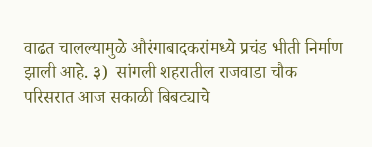वाढत चालल्यामुळे औरंगाबादकरांमध्ये प्रचंड भीती निर्माण झाली आहे. ३)  सांगली शहरातील राजवाडा चौक परिसरात आज सकाळी बिबट्याचे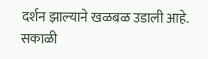दर्शन झाल्याने खळबळ उडाली आहे. सकाळी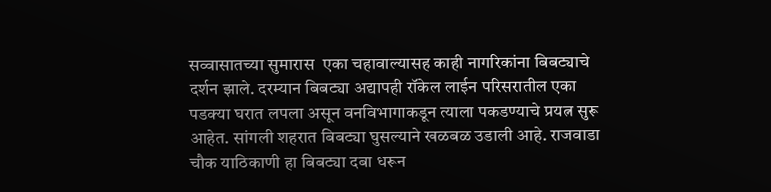सव्वासातच्या सुमारास  एका चहावाल्यासह काही नागरिकांना बिबट्याचे दर्शन झाले. दरम्यान बिबट्या अद्यापही रॉकेल लाईन परिसरातील एका पडक्या घरात लपला असून वनविभागाकडून त्याला पकडण्याचे प्रयत्न सुरू आहेत. सांगली शहरात बिबट्या घुसल्याने खळबळ उडाली आहे. राजवाडा चौक याठिकाणी हा बिबट्या दबा धरून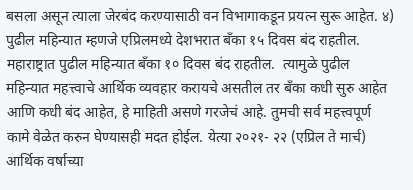बसला असून त्याला जेरबंद करण्यासाठी वन विभागाकडून प्रयत्न सुरू आहेत. ४) पुढील महिन्यात म्हणजे एप्रिलमध्ये देशभरात बँका १५ दिवस बंद राहतील. महाराष्ट्रात पुढील महिन्यात बँका १० दिवस बंद राहतील.  त्यामुळे पुढील महिन्यात महत्त्वाचे आर्थिक व्यवहार करायचे असतील तर बँका कधी सुरु आहेत आणि कधी बंद आहेत, हे माहिती असणे गरजेचं आहे. तुमची सर्व महत्त्वपूर्ण कामे वेळेत करुन घेण्यासही मदत होईल. येत्या २०२१- २२ (एप्रिल ते मार्च) आर्थिक वर्षाच्या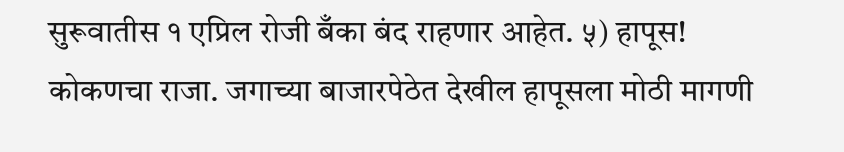सुरूवातीस १ एप्रिल रोजी बँका बंद राहणार आहेत. ५) हापूस! कोकणचा राजा. जगाच्या बाजारपेठेत देखील हापूसला मोठी मागणी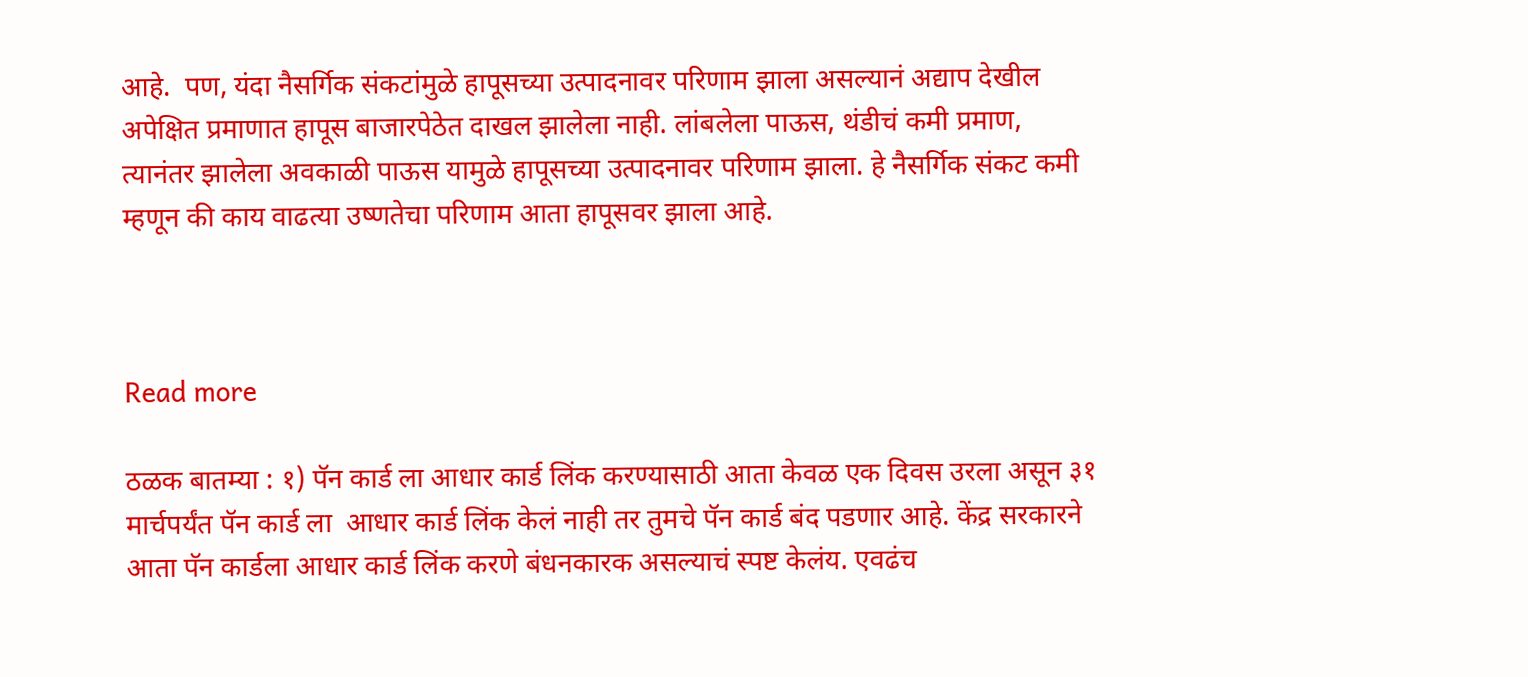आहे.  पण, यंदा नैसर्गिक संकटांमुळे हापूसच्या उत्पादनावर परिणाम झाला असल्यानं अद्याप देखील अपेक्षित प्रमाणात हापूस बाजारपेठेत दाखल झालेला नाही. लांबलेला पाऊस, थंडीचं कमी प्रमाण, त्यानंतर झालेला अवकाळी पाऊस यामुळे हापूसच्या उत्पादनावर परिणाम झाला. हे नैसर्गिक संकट कमी म्हणून की काय वाढत्या उष्णतेचा परिणाम आता हापूसवर झाला आहे.



Read more

ठळक बातम्या : १) पॅन कार्ड ला आधार कार्ड लिंक करण्यासाठी आता केवळ एक दिवस उरला असून ३१ मार्चपर्यंत पॅन कार्ड ला  आधार कार्ड लिंक केलं नाही तर तुमचे पॅन कार्ड बंद पडणार आहे. केंद्र सरकारने आता पॅन कार्डला आधार कार्ड लिंक करणे बंधनकारक असल्याचं स्पष्ट केलंय. एवढंच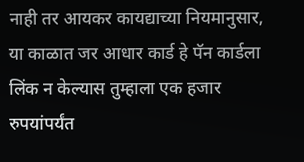नाही तर आयकर कायद्याच्या नियमानुसार, या काळात जर आधार कार्ड हे पॅन कार्डला लिंक न केल्यास तुम्हाला एक हजार रुपयांपर्यंत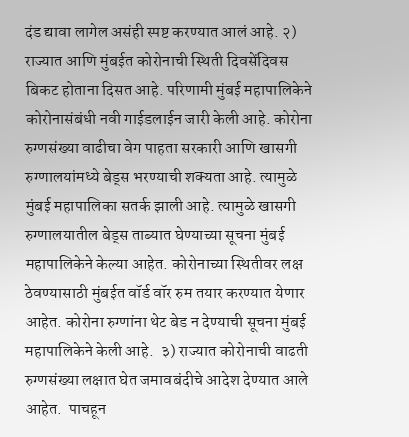दंड द्यावा लागेल असंही स्पष्ट करण्यात आलं आहे. २) राज्यात आणि मुंबईत कोरोनाची स्थिती दिवसेंदिवस बिकट होताना दिसत आहे. परिणामी मुंबई महापालिकेने कोरोनासंबंधी नवी गाईडलाईन जारी केली आहे. कोरोना रुग्णसंख्या वाढीचा वेग पाहता सरकारी आणि खासगी रुग्णालयांमध्ये बेड्स भरण्याची शक्यता आहे. त्यामुळे मुंबई महापालिका सतर्क झाली आहे. त्यामुळे खासगी रुग्णालयातील बेड्स ताब्यात घेण्याच्या सूचना मुंबई महापालिकेने केल्या आहेत. कोरोनाच्या स्थितीवर लक्ष ठेवण्यासाठी मुंबईत वॉर्ड वॉर रुम तयार करण्यात येणार आहेत. कोरोना रुग्णांना थेट बेड न देण्याची सूचना मुंबई महापालिकेने केली आहे.  ३) राज्यात कोरोनाची वाढती रुग्णसंख्या लक्षात घेत जमावबंदीचे आदेश देण्यात आले आहेत.  पाचहून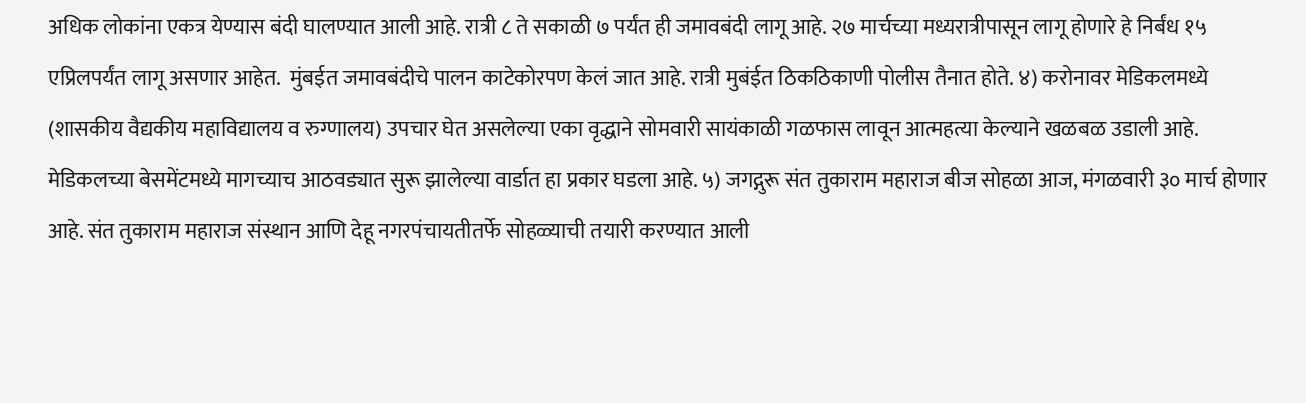अधिक लोकांना एकत्र येण्यास बंदी घालण्यात आली आहे. रात्री ८ ते सकाळी ७ पर्यंत ही जमावबंदी लागू आहे. २७ मार्चच्या मध्यरात्रीपासून लागू होणारे हे निर्बंध १५ एप्रिलपर्यंत लागू असणार आहेत.  मुंबईत जमावबंदीचे पालन काटेकोरपण केलं जात आहे. रात्री मुबंईत ठिकठिकाणी पोलीस तैनात होते. ४) करोनावर मेडिकलमध्ये (शासकीय वैद्यकीय महाविद्यालय व रुग्णालय) उपचार घेत असलेल्या एका वृद्धाने सोमवारी सायंकाळी गळफास लावून आत्महत्या केल्याने खळबळ उडाली आहे. मेडिकलच्या बेसमेंटमध्ये मागच्याच आठवड्यात सुरू झालेल्या वार्डात हा प्रकार घडला आहे. ५) जगद्गुरू संत तुकाराम महाराज बीज सोहळा आज, मंगळवारी ३० मार्च होणार आहे. संत तुकाराम महाराज संस्थान आणि देहू नगरपंचायतीतर्फे सोहळ्याची तयारी करण्यात आली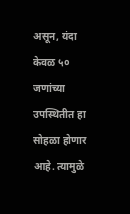असून, यंदा केवळ ५० जणांच्या उपस्थितीत हा सोहळा होणार आहे. त्यामुळे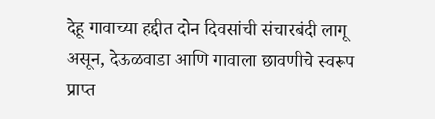देहू गावाच्या हद्दीत दोन दिवसांची संचारबंदी लागू असून, देऊळवाडा आणि गावाला छावणीचे स्वरूप प्राप्त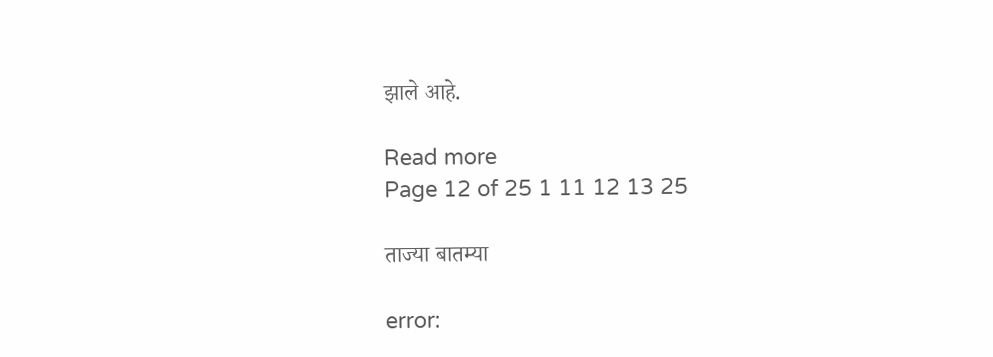झाले आहे.

Read more
Page 12 of 25 1 11 12 13 25

ताज्या बातम्या

error: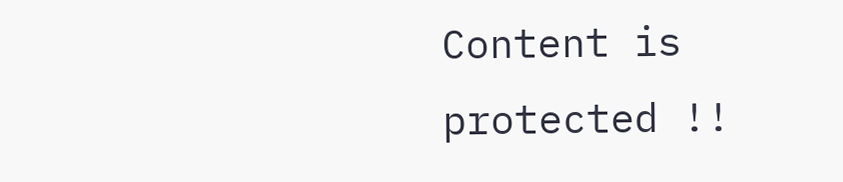Content is protected !!